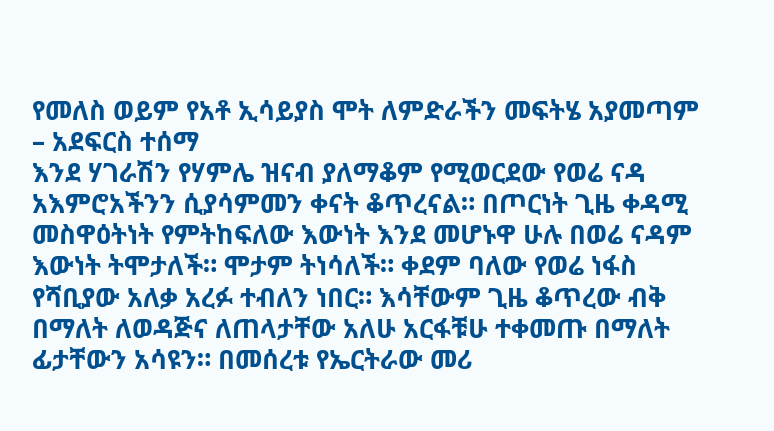የመለስ ወይም የአቶ ኢሳይያስ ሞት ለምድራችን መፍትሄ አያመጣም – አደፍርስ ተሰማ
እንደ ሃገራሽን የሃምሌ ዝናብ ያለማቆም የሚወርደው የወሬ ናዳ አእምሮአችንን ሲያሳምመን ቀናት ቆጥረናል። በጦርነት ጊዜ ቀዳሚ መስዋዕትነት የምትከፍለው እውነት እንደ መሆኑዋ ሁሉ በወሬ ናዳም እውነት ትሞታለች። ሞታም ትነሳለች። ቀደም ባለው የወሬ ነፋስ የሻቢያው አለቃ አረፉ ተብለን ነበር። እሳቸውም ጊዜ ቆጥረው ብቅ በማለት ለወዳጅና ለጠላታቸው አለሁ አርፋቹሁ ተቀመጡ በማለት ፊታቸውን አሳዩን። በመሰረቱ የኤርትራው መሪ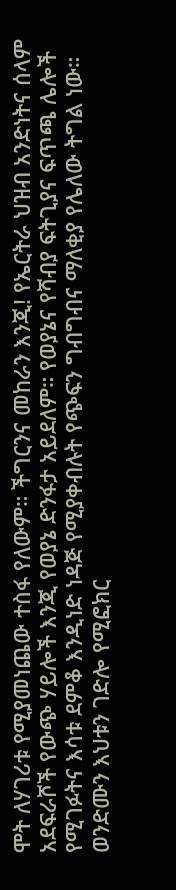ሞት ለሃገሪቱ የሚያመነጨው ተስፋ የለውም። ችግርንና መከራን እንጂ! የኤርትራ ህዝብ አንድነትና ሰላም አደፍራሾች የውጭ ሃይሎች እንጂ የወያኔ ድንፋታ አይደለም። የወያኔና የሻብያ ፍትጊያና ፍጥጫ ሌሎች የሚገፉትና እሳቱ ደምቆ እንዲነድ ነዳጅ የሚያቀብሉት የጭፍን ግብግብና ማለቂያ የሌለው ትግል ነው። ወንድሙን እህቱን ገድሎ የሚፎክር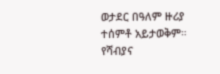ወታደር በዓለም ዙሪያ ተሰምቶ አይታወቅም። የሻብያና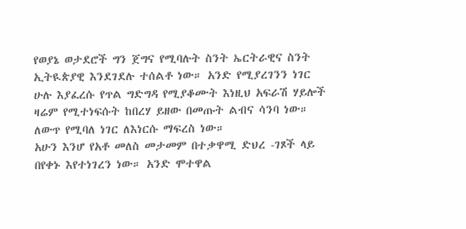የወያኔ ወታደሮች ግን ጀግና የሚባሉት ስንት ኤርትራዊና ስንት ኢትዪጵያዊ እንደገደሉ ተሰልቶ ነው። አንድ የሚያረገንን ነገር ሁሉ እያፈረሱ የጥል ግድግዳ የሚያቆሙት እነዚህ አፍራሽ ሃይሎች ዛሬም የሚተነፍሱት ከበረሃ ይዘው በመጡት ልብና ሳንባ ነው። ለውጥ የሚባለ ነገር ለእነርሱ ማፍረስ ነው።
አሁን እንሆ የአቶ መለስ መታመም በተቃዋሚ ድህረ -ገጾች ላይ በየቀኑ እየተነገረን ነው። አንድ ሞተዋል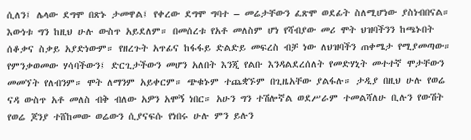ሲለን፤ ሌላው ደግሞ በጽኑ ታመዋል፤ የቀረው ደግሞ ግባተ – መሬታቸውን ፈጽሞ ወደፊት ስለሚሆነው ያስነብበናል። እውነቱ ግን ከዚህ ሁሉ ውስጥ አይደለም። በመሰረቱ የአቶ መለስም ሆነ የሻብያው መሪ ሞት ህዝባችንን ከጫኑበት ሰቆቃና ስቃይ አያድነውም። የዘረጉት አጥፊና ከፋፋይ ድልድይ መፍረስ ብቻ ነው ለህዝባችን ጠቀሜታ የሚያመጣው። የምንቃወመው ሃሳባችውን፤ ድርጊታችውን መሆን አለበት እንጂ የልቡ እንዳልደረሰለት የመድሃኒት መተተኛ ሞታቸውን መመኘት የለብንም። ሞት ለማንም አይቀርም። ጭቁኑም ተጨቋኙም በጊዜአቸው ያልፋሉ። ታዲያ በዚህ ሁሉ የወሬ ናዳ ውስጥ አቶ መለስ ብቅ ብለው አዎን አሞኝ ነበር። አሁን ግን ተሽሎኛል ወደሥራም ተመልሻለሁ ቢሉን የውሽት የወሬ ጆንያ ተሸከመው ወሬውን ሲያናፍሱ የነበሩ ሁሉ ምን ይሉን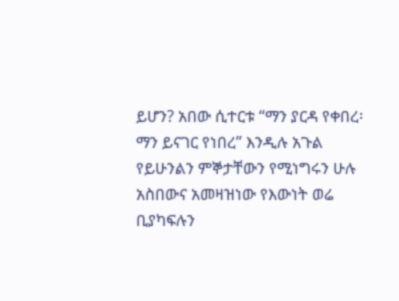ይሆን? አበው ሲተርቱ “ማን ያርዳ የቀበረ፡ ማን ይናገር የነበረ” እንዲሉ አጉል የይሁንልን ምኞታቸውን የሚነግሩን ሁሉ አስበውና አመዛዝነው የእውነት ወሬ ቢያካፍሉን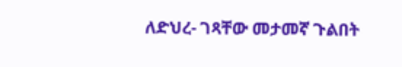ለድህረ- ገጻቸው መታመኛ ጉልበት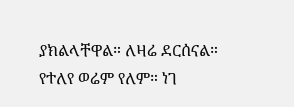ያክልላቸዋል። ለዛሬ ደርሰናል። የተለየ ወሬም የለም። ነገ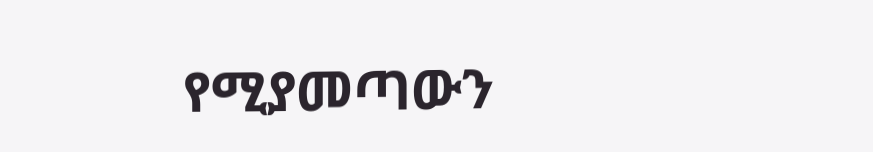የሚያመጣውን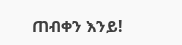ጠብቀን እንይ!